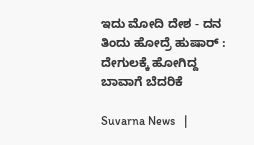ಇದು ಮೋದಿ ದೇಶ - ದನ ತಿಂದು ಹೋದ್ರೆ ಹುಷಾರ್ : ದೇಗುಲಕ್ಕೆ ಹೋಗಿದ್ದ ಬಾವಾಗೆ ಬೆದರಿಕೆ

Suvarna News   |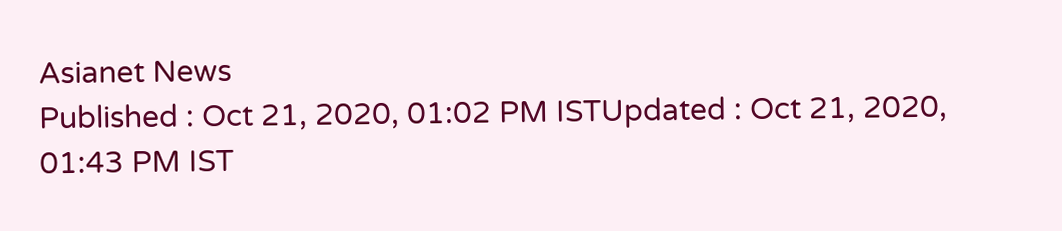Asianet News
Published : Oct 21, 2020, 01:02 PM ISTUpdated : Oct 21, 2020, 01:43 PM IST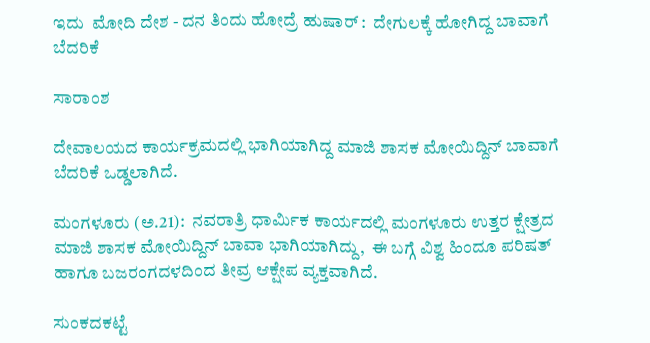ಇದು  ಮೋದಿ ದೇಶ - ದನ ತಿಂದು ಹೋದ್ರೆ ಹುಷಾರ್ :  ದೇಗುಲಕ್ಕೆ ಹೋಗಿದ್ದ ಬಾವಾಗೆ ಬೆದರಿಕೆ

ಸಾರಾಂಶ

ದೇವಾಲಯದ ಕಾರ್ಯಕ್ರಮದಲ್ಲಿ ಭಾಗಿಯಾಗಿದ್ದ ಮಾಜಿ ಶಾಸಕ ಮೋಯಿದ್ದಿನ್ ಬಾವಾಗೆ ಬೆದರಿಕೆ ಒಡ್ಡಲಾಗಿದೆ.

ಮಂಗಳೂರು (ಅ.21):  ನವರಾತ್ರಿ ಧಾರ್ಮಿಕ ಕಾರ್ಯದಲ್ಲಿ ಮಂಗಳೂರು ಉತ್ತರ ಕ್ಷೇತ್ರದ ಮಾಜಿ ಶಾಸಕ ಮೋಯಿದ್ದಿನ್ ಬಾವಾ ಭಾಗಿಯಾಗಿದ್ದು,  ಈ ಬಗ್ಗೆ ವಿಶ್ವ ಹಿಂದೂ ಪರಿಷತ್ ಹಾಗೂ ಬಜರಂಗದಳದಿಂದ ತೀವ್ರ ಆಕ್ಷೇಪ ವ್ಯಕ್ತವಾಗಿದೆ.

ಸುಂಕದಕಟ್ಟೆ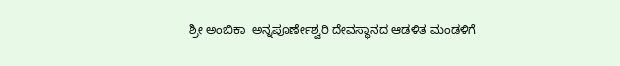ಶ್ರೀ ಅಂಬಿಕಾ  ಅನ್ನಪೂರ್ಣೇಶ್ವರಿ ದೇವಸ್ಥಾನದ ಆಡಳಿತ ಮಂಡಳಿಗೆ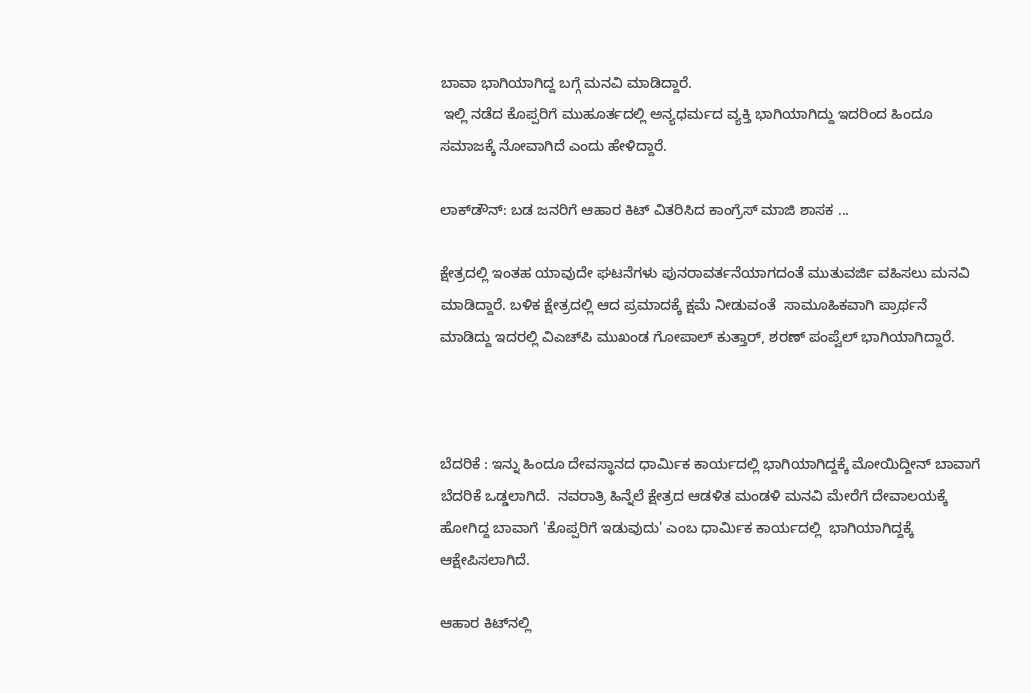ಬಾವಾ ಭಾಗಿಯಾಗಿದ್ದ ಬಗ್ಗೆ ಮನವಿ ಮಾಡಿದ್ದಾರೆ.
 ಇಲ್ಲಿ ನಡೆದ ಕೊಪ್ಪರಿಗೆ ಮುಹೂರ್ತದಲ್ಲಿ ಅನ್ಯಧರ್ಮದ ವ್ಯಕ್ತಿ ಭಾಗಿಯಾಗಿದ್ದು ಇದರಿಂದ ಹಿಂದೂ ಸಮಾಜಕ್ಕೆ ನೋವಾಗಿದೆ ಎಂದು ಹೇಳಿದ್ದಾರೆ.

ಲಾಕ್‌ಡೌನ್: ಬಡ ಜನರಿಗೆ ಆಹಾರ ಕಿಟ್ ವಿತರಿಸಿದ ಕಾಂಗ್ರೆಸ್ ಮಾಜಿ ಶಾಸಕ ...

ಕ್ಷೇತ್ರದಲ್ಲಿ ಇಂತಹ ಯಾವುದೇ ಘಟನೆಗಳು ಪುನರಾವರ್ತನೆಯಾಗದಂತೆ ಮುತುವರ್ಜಿ ವಹಿಸಲು ಮನವಿ ಮಾಡಿದ್ದಾರೆ. ಬಳಿಕ ಕ್ಷೇತ್ರದಲ್ಲಿ ಆದ ಪ್ರಮಾದಕ್ಕೆ ಕ್ಷಮೆ ನೀಡುವಂತೆ  ಸಾಮೂಹಿಕವಾಗಿ ಪ್ರಾರ್ಥನೆ ಮಾಡಿದ್ದು ಇದರಲ್ಲಿ ವಿಎಚ್‌ಪಿ ಮುಖಂಡ ಗೋಪಾಲ್ ಕುತ್ತಾರ್, ಶರಣ್ ಪಂಪ್ವೆಲ್ ಭಾಗಿಯಾಗಿದ್ದಾರೆ.



ಬೆದರಿಕೆ : ಇನ್ನು ಹಿಂದೂ ದೇವಸ್ಥಾನದ ಧಾರ್ಮಿಕ ಕಾರ್ಯದಲ್ಲಿ ಭಾಗಿಯಾಗಿದ್ದಕ್ಕೆ ಮೋಯಿದ್ದೀನ್ ಬಾವಾಗೆ ಬೆದರಿಕೆ ಒಡ್ಡಲಾಗಿದೆ.  ನವರಾತ್ರಿ ಹಿನ್ನೆಲೆ ಕ್ಷೇತ್ರದ ಆಡಳಿತ ಮಂಡಳಿ ಮನವಿ ಮೇರೆಗೆ ದೇವಾಲಯಕ್ಕೆ ಹೋಗಿದ್ದ ಬಾವಾಗೆ 'ಕೊಪ್ಪರಿಗೆ ಇಡುವುದು' ಎಂಬ ಧಾರ್ಮಿಕ ಕಾರ್ಯದಲ್ಲಿ  ಭಾಗಿಯಾಗಿದ್ದಕ್ಕೆ ಆಕ್ಷೇಪಿಸಲಾಗಿದೆ.

ಆಹಾರ ಕಿಟ್‌ನಲ್ಲಿ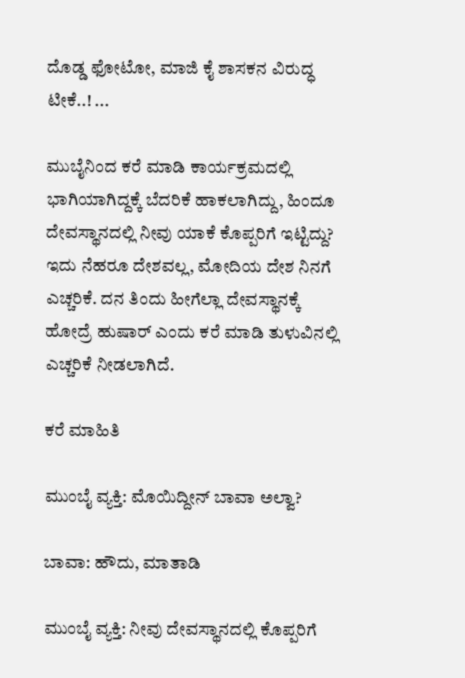ದೊಡ್ಡ ಫೋಟೋ, ಮಾಜಿ ಕೈ ಶಾಸಕನ ವಿರುದ್ಧ ಟೀಕೆ..! ...

ಮುಬೈನಿಂದ ಕರೆ ಮಾಡಿ ಕಾರ್ಯಕ್ರಮದಲ್ಲಿ ಭಾಗಿಯಾಗಿದ್ದಕ್ಕೆ ಬೆದರಿಕೆ ಹಾಕಲಾಗಿದ್ದು, ಹಿಂದೂ ದೇವಸ್ಥಾನದಲ್ಲಿ ನೀವು ಯಾಕೆ ಕೊಪ್ಪರಿಗೆ ಇಟ್ಟಿದ್ದು?  ಇದು ನೆಹರೂ ದೇಶವಲ್ಲ, ಮೋದಿಯ ದೇಶ ನಿನಗೆ ಎಚ್ಚರಿಕೆ. ದನ ತಿಂದು ಹೀಗೆಲ್ಲಾ ದೇವಸ್ಥಾನಕ್ಕೆ ಹೋದ್ರೆ ಹುಷಾರ್ ಎಂದು ಕರೆ ಮಾಡಿ ತುಳುವಿನಲ್ಲಿ ಎಚ್ಚರಿಕೆ ನೀಡಲಾಗಿದೆ.

ಕರೆ ಮಾಹಿತಿ

ಮುಂಬೈ ವ್ಯಕ್ತಿ: ಮೊಯಿದ್ದೀನ್ ಬಾವಾ ಅಲ್ವಾ?

ಬಾವಾ: ಹೌದು, ಮಾತಾಡಿ

ಮುಂಬೈ ವ್ಯಕ್ತಿ: ನೀವು ದೇವಸ್ಥಾನದಲ್ಲಿ ಕೊಪ್ಪರಿಗೆ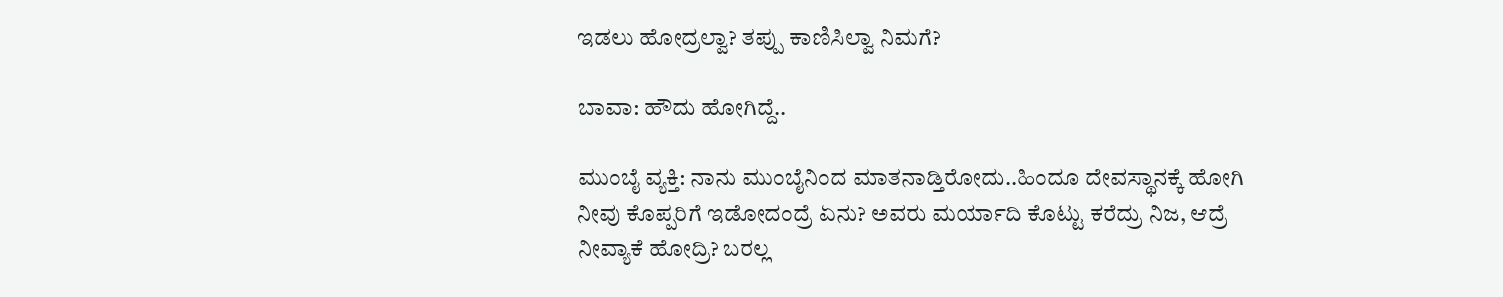ಇಡಲು ಹೋದ್ರಲ್ವಾ? ತಪ್ಪು ಕಾಣಿಸಿಲ್ವಾ ನಿಮಗೆ?

ಬಾವಾ: ಹೌದು ಹೋಗಿದ್ದೆ..

ಮುಂಬೈ ವ್ಯಕ್ತಿ: ನಾನು ಮುಂಬೈನಿಂದ ಮಾತನಾಡ್ತಿರೋದು..ಹಿಂದೂ ದೇವಸ್ಥಾನಕ್ಕೆ ಹೋಗಿ ನೀವು ಕೊಪ್ಪರಿಗೆ ಇಡೋದಂದ್ರೆ ಏನು? ಅವರು ಮರ್ಯಾದಿ ಕೊಟ್ಟು ಕರೆದ್ರು ನಿಜ, ಆದ್ರೆ ನೀವ್ಯಾಕೆ ಹೋದ್ರಿ? ಬರಲ್ಲ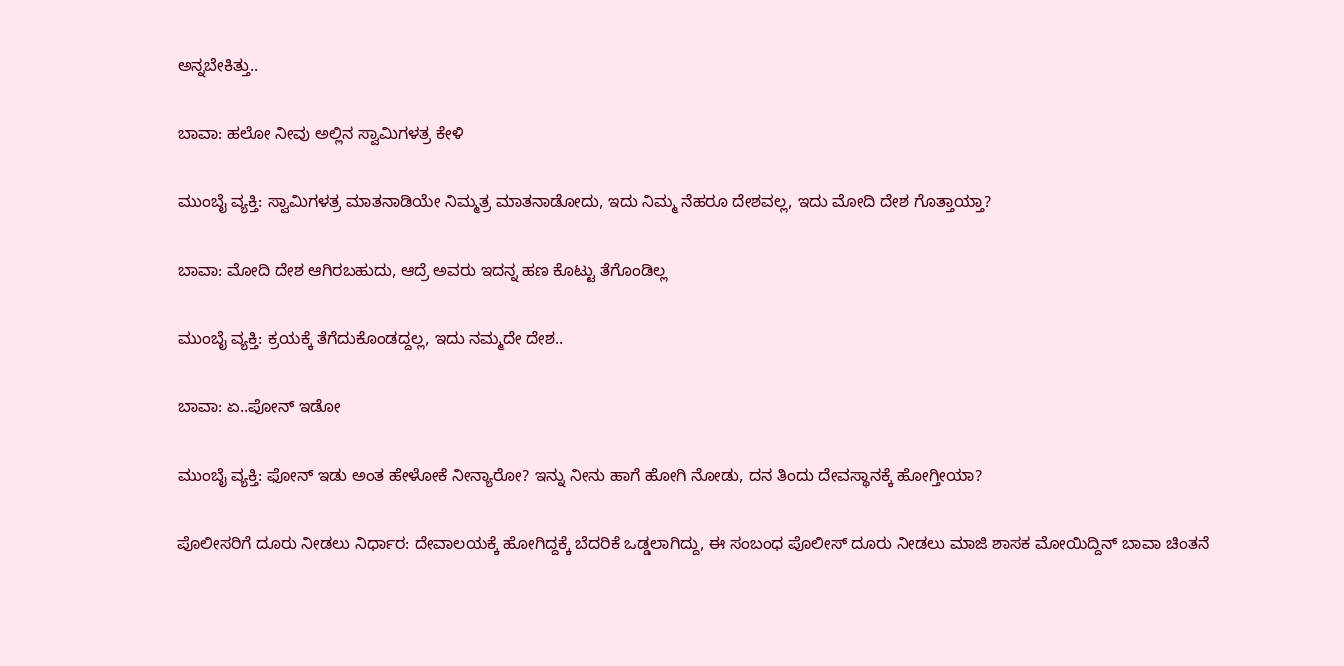ಅನ್ನಬೇಕಿತ್ತು..

ಬಾವಾ: ಹಲೋ ನೀವು ಅಲ್ಲಿನ ಸ್ವಾಮಿಗಳತ್ರ ಕೇಳಿ

ಮುಂಬೈ ವ್ಯಕ್ತಿ: ಸ್ವಾಮಿಗಳತ್ರ ಮಾತನಾಡಿಯೇ ನಿಮ್ಮತ್ರ ಮಾತನಾಡೋದು, ಇದು ನಿಮ್ಮ ನೆಹರೂ ದೇಶವಲ್ಲ, ಇದು ಮೋದಿ ದೇಶ ಗೊತ್ತಾಯ್ತಾ?

ಬಾವಾ: ಮೋದಿ ದೇಶ ಆಗಿರಬಹುದು, ಆದ್ರೆ ಅವರು ಇದನ್ನ ಹಣ ಕೊಟ್ಟು ತೆಗೊಂಡಿಲ್ಲ

ಮುಂಬೈ ವ್ಯಕ್ತಿ: ಕ್ರಯಕ್ಕೆ ತೆಗೆದುಕೊಂಡದ್ದಲ್ಲ, ಇದು ನಮ್ಮದೇ ದೇಶ..

ಬಾವಾ: ಏ..ಪೋನ್ ಇಡೋ

ಮುಂಬೈ ವ್ಯಕ್ತಿ: ಫೋನ್ ಇಡು ಅಂತ ಹೇಳೋಕೆ ನೀನ್ಯಾರೋ? ಇನ್ನು ನೀನು ಹಾಗೆ ಹೋಗಿ ನೋಡು, ದನ ತಿಂದು ದೇವಸ್ಥಾನಕ್ಕೆ ಹೋಗ್ತೀಯಾ?

ಪೊಲೀಸರಿಗೆ ದೂರು ನೀಡಲು ನಿರ್ಧಾರ: ದೇವಾಲಯಕ್ಕೆ ಹೋಗಿದ್ದಕ್ಕೆ ಬೆದರಿಕೆ ಒಡ್ಡಲಾಗಿದ್ದು, ಈ ಸಂಬಂಧ ಪೊಲೀಸ್ ದೂರು‌ ನೀಡಲು ಮಾಜಿ ಶಾಸಕ ಮೋಯಿದ್ದಿನ್ ಬಾವಾ ಚಿಂತನೆ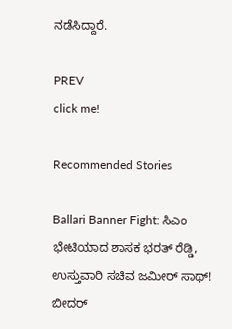ನಡೆಸಿದ್ದಾರೆ.

PREV
click me!

Recommended Stories

Ballari Banner Fight: ಸಿಎಂ ಭೇಟಿಯಾದ ಶಾಸಕ ಭರತ್ ರೆಡ್ಡಿ, ಉಸ್ತುವಾರಿ ಸಚಿವ ಜಮೀರ್ ಸಾಥ್!
ಬೀದರ್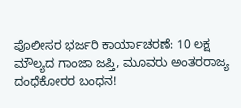ಪೊಲೀಸರ ಭರ್ಜರಿ ಕಾರ್ಯಾಚರಣೆ: 10 ಲಕ್ಷ ಮೌಲ್ಯದ ಗಾಂಜಾ ಜಪ್ತಿ, ಮೂವರು ಅಂತರರಾಜ್ಯ ದಂಧೆಕೋರರ ಬಂಧನ!